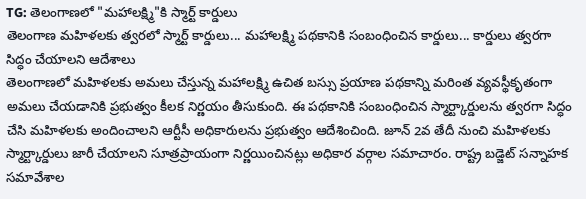TG: తెలంగాణలో "మహాలక్ష్మి"కి స్మార్ట్ కార్డులు
తెలంగాణ మహిళలకు త్వరలో స్మార్ట్ కార్డులు... మహాలక్ష్మి పథకానికి సంబంధించిన కార్డులు... కార్డులు త్వరగా సిద్ధం చేయాలని ఆదేశాలు
తెలంగాణలో మహిళలకు అమలు చేస్తున్న మహాలక్ష్మి ఉచిత బస్సు ప్రయాణ పథకాన్ని మరింత వ్యవస్థీకృతంగా అమలు చేయడానికి ప్రభుత్వం కీలక నిర్ణయం తీసుకుంది. ఈ పథకానికి సంబంధించిన స్మార్ట్కార్డులను త్వరగా సిద్ధం చేసి మహిళలకు అందించాలని ఆర్టీసీ అధికారులను ప్రభుత్వం ఆదేశించింది. జూన్ 2వ తేదీ నుంచి మహిళలకు స్మార్ట్కార్డులు జారీ చేయాలని సూత్రప్రాయంగా నిర్ణయించినట్లు అధికార వర్గాల సమాచారం. రాష్ట్ర బడ్జెట్ సన్నాహక సమావేశాల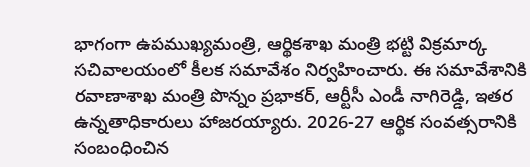భాగంగా ఉపముఖ్యమంత్రి, ఆర్థికశాఖ మంత్రి భట్టి విక్రమార్క సచివాలయంలో కీలక సమావేశం నిర్వహించారు. ఈ సమావేశానికి రవాణాశాఖ మంత్రి పొన్నం ప్రభాకర్, ఆర్టీసీ ఎండీ నాగిరెడ్డి, ఇతర ఉన్నతాధికారులు హాజరయ్యారు. 2026-27 ఆర్థిక సంవత్సరానికి సంబంధించిన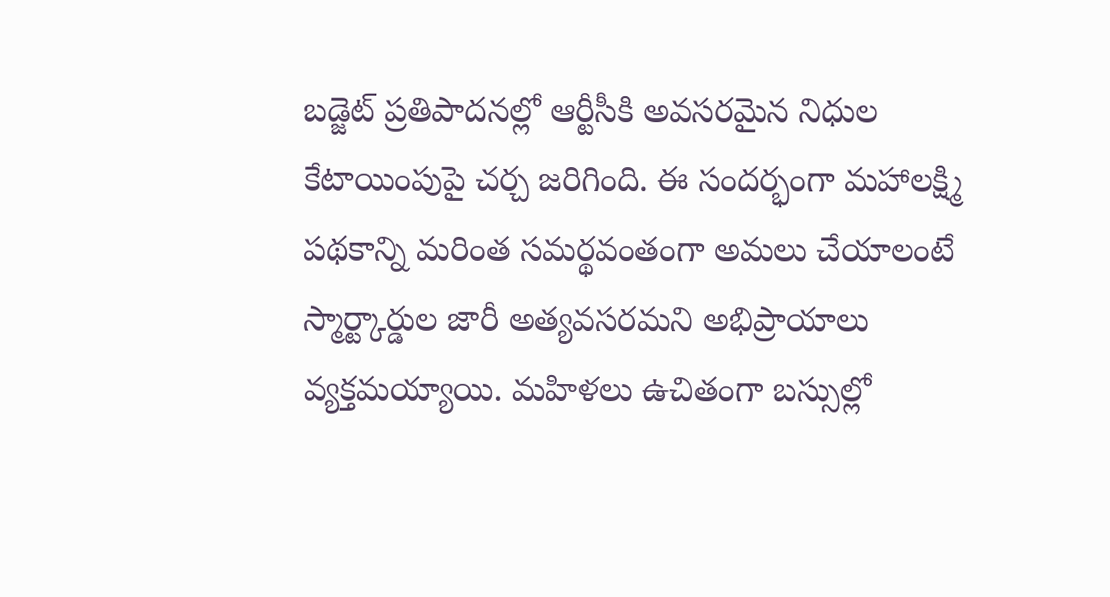బడ్జెట్ ప్రతిపాదనల్లో ఆర్టీసీకి అవసరమైన నిధుల కేటాయింపుపై చర్చ జరిగింది. ఈ సందర్భంగా మహాలక్ష్మి పథకాన్ని మరింత సమర్థవంతంగా అమలు చేయాలంటే స్మార్ట్కార్డుల జారీ అత్యవసరమని అభిప్రాయాలు వ్యక్తమయ్యాయి. మహిళలు ఉచితంగా బస్సుల్లో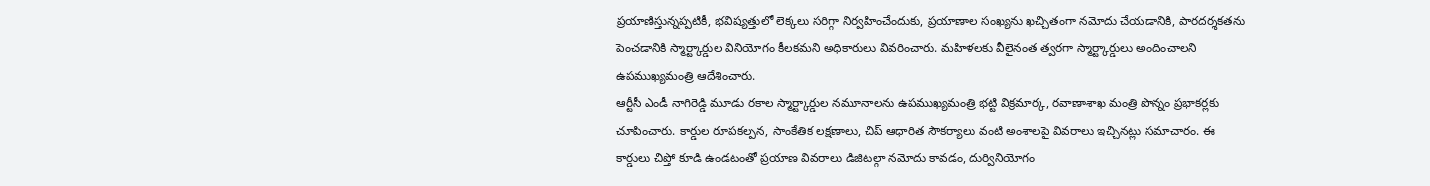ప్రయాణిస్తున్నప్పటికీ, భవిష్యత్తులో లెక్కలు సరిగ్గా నిర్వహించేందుకు, ప్రయాణాల సంఖ్యను ఖచ్చితంగా నమోదు చేయడానికి, పారదర్శకతను పెంచడానికి స్మార్ట్కార్డుల వినియోగం కీలకమని అధికారులు వివరించారు. మహిళలకు వీలైనంత త్వరగా స్మార్ట్కార్డులు అందించాలని ఉపముఖ్యమంత్రి ఆదేశించారు.
ఆర్టీసీ ఎండీ నాగిరెడ్డి మూడు రకాల స్మార్ట్కార్డుల నమూనాలను ఉపముఖ్యమంత్రి భట్టి విక్రమార్క, రవాణాశాఖ మంత్రి పొన్నం ప్రభాకర్లకు చూపించారు. కార్డుల రూపకల్పన, సాంకేతిక లక్షణాలు, చిప్ ఆధారిత సౌకర్యాలు వంటి అంశాలపై వివరాలు ఇచ్చినట్లు సమాచారం. ఈ కార్డులు చిప్తో కూడి ఉండటంతో ప్రయాణ వివరాలు డిజిటల్గా నమోదు కావడం, దుర్వినియోగం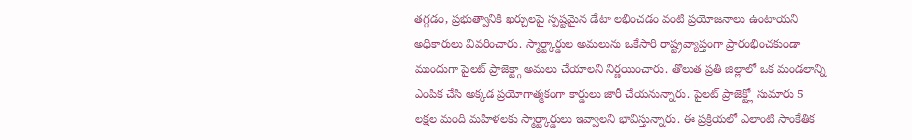తగ్గడం, ప్రభుత్వానికి ఖర్చులపై స్పష్టమైన డేటా లభించడం వంటి ప్రయోజనాలు ఉంటాయని అధికారులు వివరించారు. స్మార్ట్కార్డుల అమలును ఒకేసారి రాష్ట్రవ్యాప్తంగా ప్రారంభించకుండా ముందుగా పైలట్ ప్రాజెక్ట్గా అమలు చేయాలని నిర్ణయించారు. తొలుత ప్రతి జిల్లాలో ఒక మండలాన్ని ఎంపిక చేసి అక్కడ ప్రయోగాత్మకంగా కార్డులు జారీ చేయనున్నారు. పైలట్ ప్రాజెక్ట్లో సుమారు 5 లక్షల మంది మహిళలకు స్మార్ట్కార్డులు ఇవ్వాలని భావిస్తున్నారు. ఈ ప్రక్రియలో ఎలాంటి సాంకేతిక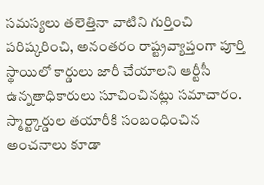సమస్యలు తలెత్తినా వాటిని గుర్తించి పరిష్కరించి, అనంతరం రాష్ట్రవ్యాప్తంగా పూర్తి స్థాయిలో కార్డులు జారీ చేయాలని ఆర్టీసీ ఉన్నతాధికారులు సూచించినట్లు సమాచారం. స్మార్ట్కార్డుల తయారీకి సంబంధించిన అంచనాలు కూడా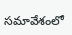సమావేశంలో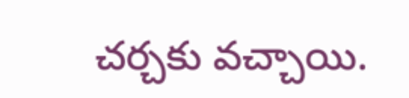చర్చకు వచ్చాయి.